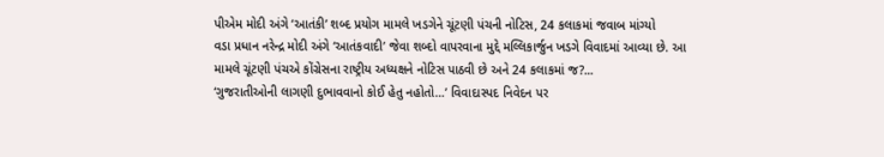પીએમ મોદી અંગે ‘આતંકી’ શબ્દ પ્રયોગ મામલે ખડગેને ચૂંટણી પંચની નોટિસ, 24 કલાકમાં જવાબ માંગ્યો
વડા પ્રધાન નરેન્દ્ર મોદી અંગે ‘આતંકવાદી’ જેવા શબ્દો વાપરવાના મુદ્દે મલ્લિકાર્જુન ખડગે વિવાદમાં આવ્યા છે. આ મામલે ચૂંટણી પંચએ કોંગ્રેસના રાષ્ટ્રીય અધ્યક્ષને નોટિસ પાઠવી છે અને 24 કલાકમાં જ?...
‘ગુજરાતીઓની લાગણી દુભાવવાનો કોઈ હેતુ નહોતો…’ વિવાદાસ્પદ નિવેદન પર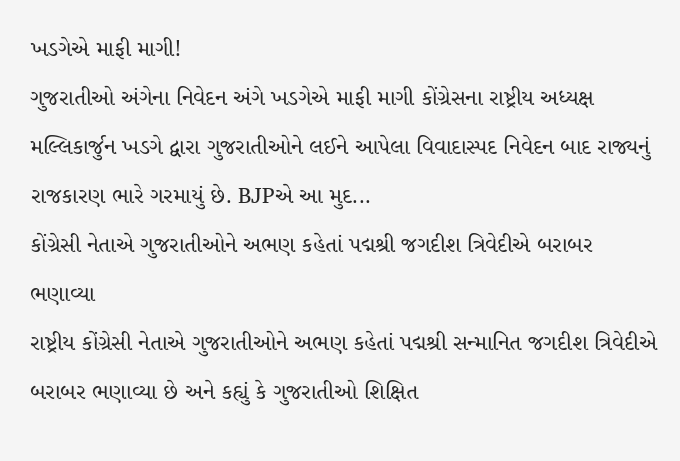ખડગેએ માફી માગી!
ગુજરાતીઓ અંગેના નિવેદન અંગે ખડગેએ માફી માગી કોંગ્રેસના રાષ્ટ્રીય અધ્યક્ષ મલ્લિકાર્જુન ખડગે દ્વારા ગુજરાતીઓને લઈને આપેલા વિવાદાસ્પદ નિવેદન બાદ રાજ્યનું રાજકારણ ભારે ગરમાયું છે. BJPએ આ મુદ...
કોંગ્રેસી નેતાએ ગુજરાતીઓને અભણ કહેતાં પદ્મશ્રી જગદીશ ત્રિવેદીએ બરાબર ભણાવ્યા
રાષ્ટ્રીય કોંગ્રેસી નેતાએ ગુજરાતીઓને અભણ કહેતાં પદ્મશ્રી સન્માનિત જગદીશ ત્રિવેદીએ બરાબર ભણાવ્યા છે અને કહ્યું કે ગુજરાતીઓ શિક્ષિત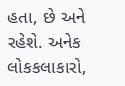હતા, છે અને રહેશે. અનેક લોકકલાકારો,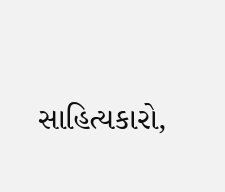સાહિત્યકારો,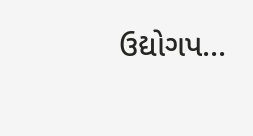ઉદ્યોગપ...